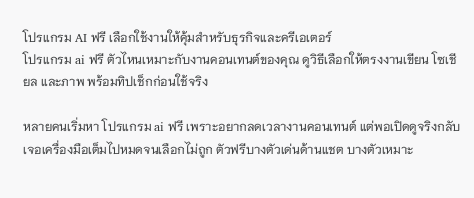โปรแกรม AI ฟรี เลือกใช้งานให้คุ้มสำหรับธุรกิจและครีเอเตอร์
โปรแกรม ai ฟรี ตัวไหนเหมาะกับงานคอนเทนต์ของคุณ ดูวิธีเลือกให้ตรงงานเขียน โซเชียล และภาพ พร้อมทิปเช็กก่อนใช้จริง

หลายคนเริ่มหา โปรแกรม ai ฟรี เพราะอยากลดเวลางานคอนเทนต์ แต่พอเปิดดูจริงกลับเจอเครื่องมือเต็มไปหมดจนเลือกไม่ถูก ตัวฟรีบางตัวเด่นด้านแชต บางตัวเหมาะ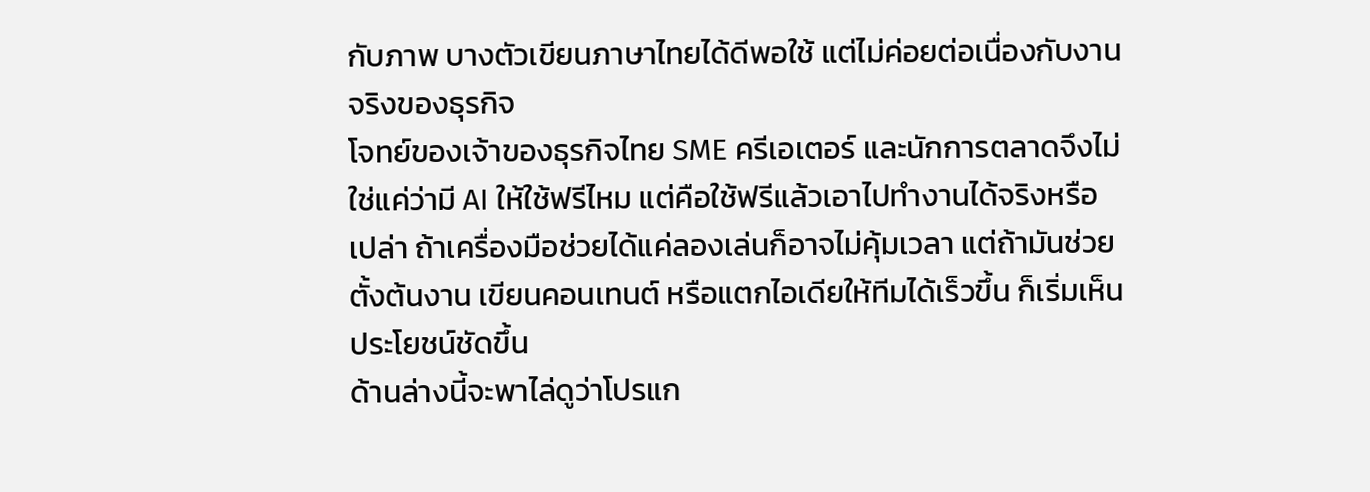กับภาพ บางตัวเขียนภาษาไทยได้ดีพอใช้ แต่ไม่ค่อยต่อเนื่องกับงานจริงของธุรกิจ
โจทย์ของเจ้าของธุรกิจไทย SME ครีเอเตอร์ และนักการตลาดจึงไม่ใช่แค่ว่ามี AI ให้ใช้ฟรีไหม แต่คือใช้ฟรีแล้วเอาไปทำงานได้จริงหรือเปล่า ถ้าเครื่องมือช่วยได้แค่ลองเล่นก็อาจไม่คุ้มเวลา แต่ถ้ามันช่วยตั้งต้นงาน เขียนคอนเทนต์ หรือแตกไอเดียให้ทีมได้เร็วขึ้น ก็เริ่มเห็นประโยชน์ชัดขึ้น
ด้านล่างนี้จะพาไล่ดูว่าโปรแก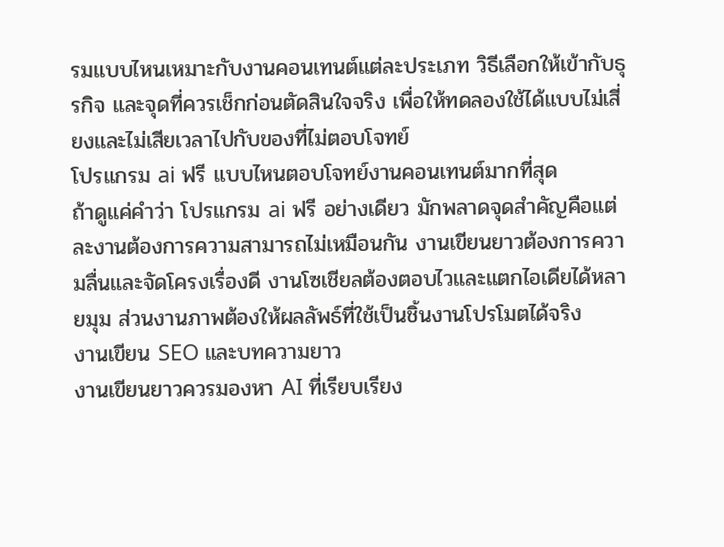รมแบบไหนเหมาะกับงานคอนเทนต์แต่ละประเภท วิธีเลือกให้เข้ากับธุรกิจ และจุดที่ควรเช็กก่อนตัดสินใจจริง เพื่อให้ทดลองใช้ได้แบบไม่เสี่ยงและไม่เสียเวลาไปกับของที่ไม่ตอบโจทย์
โปรแกรม ai ฟรี แบบไหนตอบโจทย์งานคอนเทนต์มากที่สุด
ถ้าดูแค่คำว่า โปรแกรม ai ฟรี อย่างเดียว มักพลาดจุดสำคัญคือแต่ละงานต้องการความสามารถไม่เหมือนกัน งานเขียนยาวต้องการความลื่นและจัดโครงเรื่องดี งานโซเชียลต้องตอบไวและแตกไอเดียได้หลายมุม ส่วนงานภาพต้องให้ผลลัพธ์ที่ใช้เป็นชิ้นงานโปรโมตได้จริง
งานเขียน SEO และบทความยาว
งานเขียนยาวควรมองหา AI ที่เรียบเรียง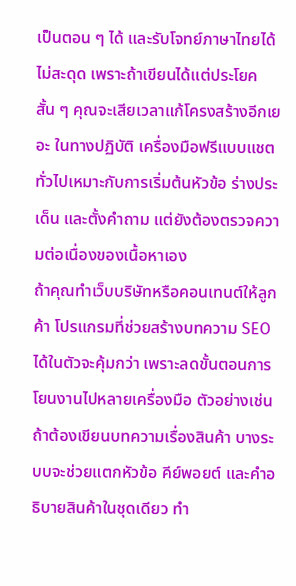เป็นตอน ๆ ได้ และรับโจทย์ภาษาไทยได้ไม่สะดุด เพราะถ้าเขียนได้แต่ประโยคสั้น ๆ คุณจะเสียเวลาแก้โครงสร้างอีกเยอะ ในทางปฏิบัติ เครื่องมือฟรีแบบแชตทั่วไปเหมาะกับการเริ่มต้นหัวข้อ ร่างประเด็น และตั้งคำถาม แต่ยังต้องตรวจความต่อเนื่องของเนื้อหาเอง
ถ้าคุณทำเว็บบริษัทหรือคอนเทนต์ให้ลูกค้า โปรแกรมที่ช่วยสร้างบทความ SEO ได้ในตัวจะคุ้มกว่า เพราะลดขั้นตอนการโยนงานไปหลายเครื่องมือ ตัวอย่างเช่น ถ้าต้องเขียนบทความเรื่องสินค้า บางระบบจะช่วยแตกหัวข้อ คีย์พอยต์ และคำอธิบายสินค้าในชุดเดียว ทำ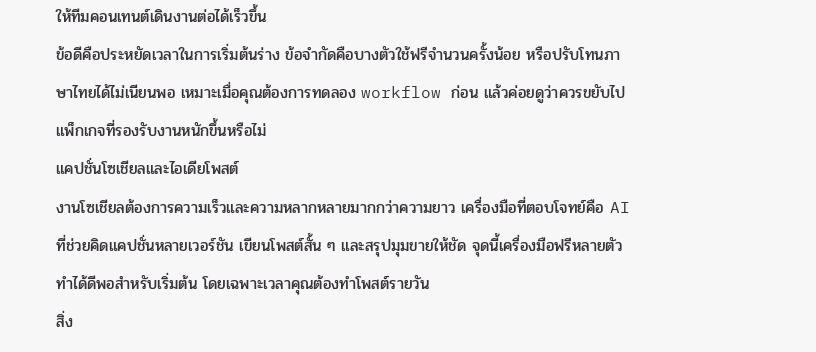ให้ทีมคอนเทนต์เดินงานต่อได้เร็วขึ้น
ข้อดีคือประหยัดเวลาในการเริ่มต้นร่าง ข้อจำกัดคือบางตัวใช้ฟรีจำนวนครั้งน้อย หรือปรับโทนภาษาไทยได้ไม่เนียนพอ เหมาะเมื่อคุณต้องการทดลอง workflow ก่อน แล้วค่อยดูว่าควรขยับไปแพ็กเกจที่รองรับงานหนักขึ้นหรือไม่
แคปชั่นโซเชียลและไอเดียโพสต์
งานโซเชียลต้องการความเร็วและความหลากหลายมากกว่าความยาว เครื่องมือที่ตอบโจทย์คือ AI ที่ช่วยคิดแคปชั่นหลายเวอร์ชัน เขียนโพสต์สั้น ๆ และสรุปมุมขายให้ชัด จุดนี้เครื่องมือฟรีหลายตัวทำได้ดีพอสำหรับเริ่มต้น โดยเฉพาะเวลาคุณต้องทำโพสต์รายวัน
สิ่ง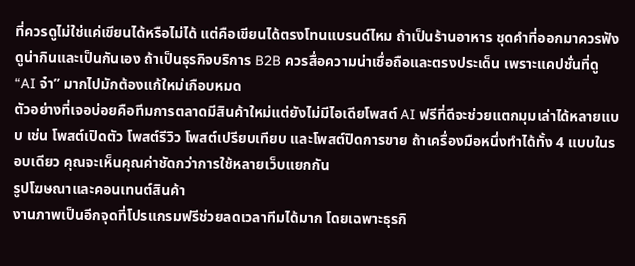ที่ควรดูไม่ใช่แค่เขียนได้หรือไม่ได้ แต่คือเขียนได้ตรงโทนแบรนด์ไหม ถ้าเป็นร้านอาหาร ชุดคำที่ออกมาควรฟังดูน่ากินและเป็นกันเอง ถ้าเป็นธุรกิจบริการ B2B ควรสื่อความน่าเชื่อถือและตรงประเด็น เพราะแคปชั่นที่ดู “AI จ๋า” มากไปมักต้องแก้ใหม่เกือบหมด
ตัวอย่างที่เจอบ่อยคือทีมการตลาดมีสินค้าใหม่แต่ยังไม่มีไอเดียโพสต์ AI ฟรีที่ดีจะช่วยแตกมุมเล่าได้หลายแบบ เช่น โพสต์เปิดตัว โพสต์รีวิว โพสต์เปรียบเทียบ และโพสต์ปิดการขาย ถ้าเครื่องมือหนึ่งทำได้ทั้ง 4 แบบในรอบเดียว คุณจะเห็นคุณค่าชัดกว่าการใช้หลายเว็บแยกกัน
รูปโฆษณาและคอนเทนต์สินค้า
งานภาพเป็นอีกจุดที่โปรแกรมฟรีช่วยลดเวลาทีมได้มาก โดยเฉพาะธุรกิ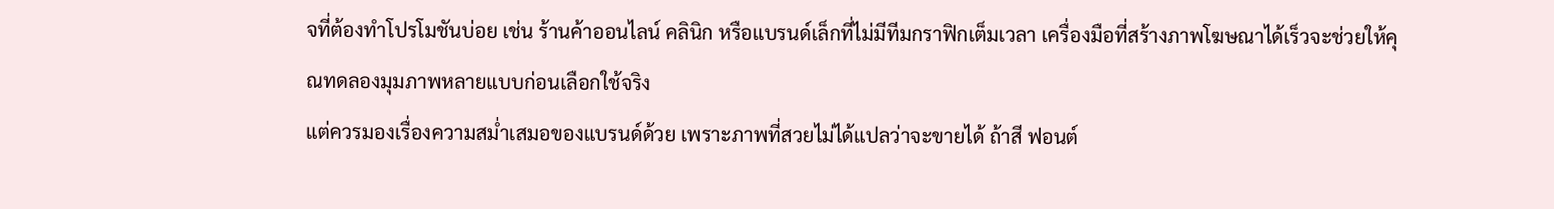จที่ต้องทำโปรโมชันบ่อย เช่น ร้านค้าออนไลน์ คลินิก หรือแบรนด์เล็กที่ไม่มีทีมกราฟิกเต็มเวลา เครื่องมือที่สร้างภาพโฆษณาได้เร็วจะช่วยให้คุณทดลองมุมภาพหลายแบบก่อนเลือกใช้จริง
แต่ควรมองเรื่องความสม่ำเสมอของแบรนด์ด้วย เพราะภาพที่สวยไม่ได้แปลว่าจะขายได้ ถ้าสี ฟอนต์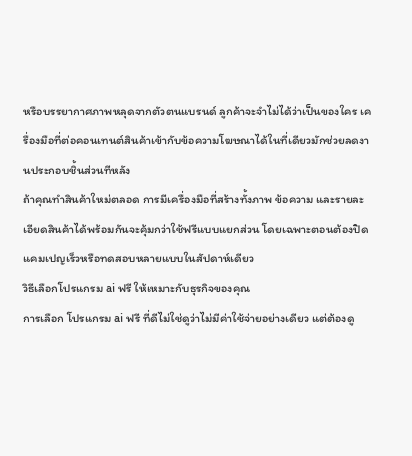หรือบรรยากาศภาพหลุดจากตัวตนแบรนด์ ลูกค้าจะจำไม่ได้ว่าเป็นของใคร เครื่องมือที่ต่อคอนเทนต์สินค้าเข้ากับข้อความโฆษณาได้ในที่เดียวมักช่วยลดงานประกอบชิ้นส่วนทีหลัง
ถ้าคุณทำสินค้าใหม่ตลอด การมีเครื่องมือที่สร้างทั้งภาพ ข้อความ และรายละเอียดสินค้าได้พร้อมกันจะคุ้มกว่าใช้ฟรีแบบแยกส่วน โดยเฉพาะตอนต้องปิดแคมเปญเร็วหรือทดสอบหลายแบบในสัปดาห์เดียว
วิธีเลือกโปรแกรม ai ฟรี ให้เหมาะกับธุรกิจของคุณ
การเลือก โปรแกรม ai ฟรี ที่ดีไม่ใช่ดูว่าไม่มีค่าใช้จ่ายอย่างเดียว แต่ต้องดู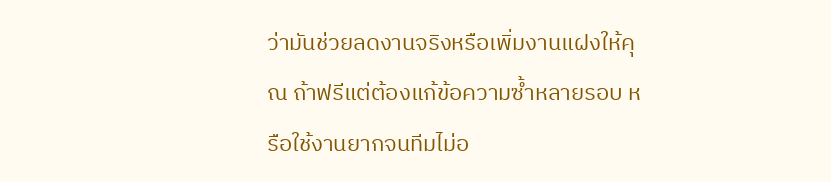ว่ามันช่วยลดงานจริงหรือเพิ่มงานแฝงให้คุณ ถ้าฟรีแต่ต้องแก้ข้อความซ้ำหลายรอบ หรือใช้งานยากจนทีมไม่อ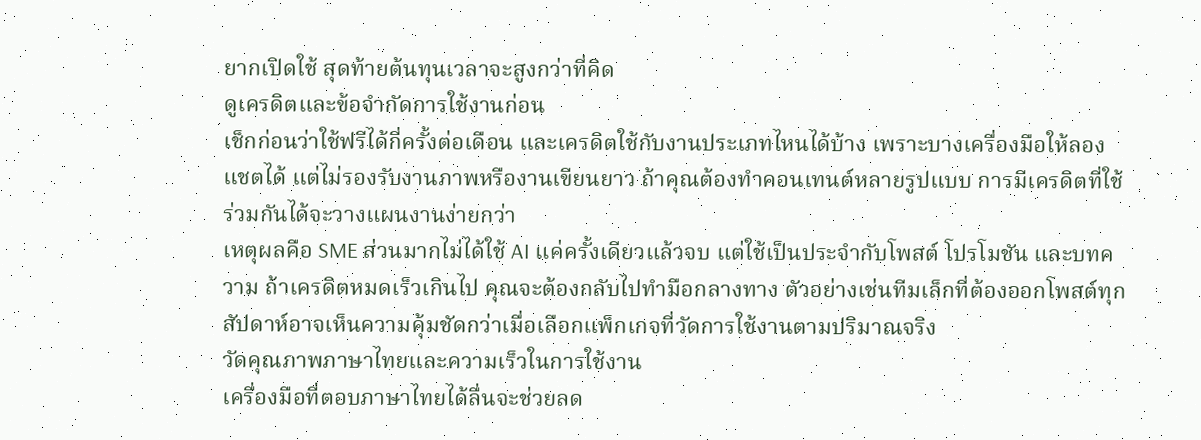ยากเปิดใช้ สุดท้ายต้นทุนเวลาจะสูงกว่าที่คิด
ดูเครดิตและข้อจำกัดการใช้งานก่อน
เช็กก่อนว่าใช้ฟรีได้กี่ครั้งต่อเดือน และเครดิตใช้กับงานประเภทไหนได้บ้าง เพราะบางเครื่องมือให้ลองแชตได้ แต่ไม่รองรับงานภาพหรืองานเขียนยาว ถ้าคุณต้องทำคอนเทนต์หลายรูปแบบ การมีเครดิตที่ใช้ร่วมกันได้จะวางแผนงานง่ายกว่า
เหตุผลคือ SME ส่วนมากไม่ได้ใช้ AI แค่ครั้งเดียวแล้วจบ แต่ใช้เป็นประจำกับโพสต์ โปรโมชัน และบทความ ถ้าเครดิตหมดเร็วเกินไป คุณจะต้องกลับไปทำมือกลางทาง ตัวอย่างเช่นทีมเล็กที่ต้องออกโพสต์ทุกสัปดาห์อาจเห็นความคุ้มชัดกว่าเมื่อเลือกแพ็กเกจที่วัดการใช้งานตามปริมาณจริง
วัดคุณภาพภาษาไทยและความเร็วในการใช้งาน
เครื่องมือที่ตอบภาษาไทยได้ลื่นจะช่วยลด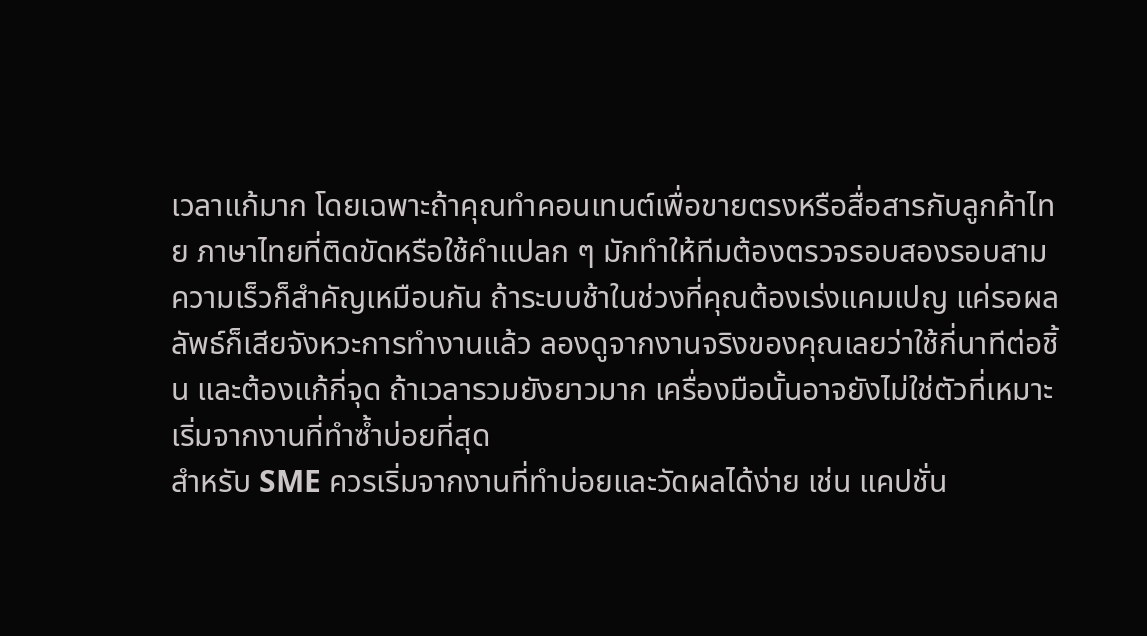เวลาแก้มาก โดยเฉพาะถ้าคุณทำคอนเทนต์เพื่อขายตรงหรือสื่อสารกับลูกค้าไทย ภาษาไทยที่ติดขัดหรือใช้คำแปลก ๆ มักทำให้ทีมต้องตรวจรอบสองรอบสาม
ความเร็วก็สำคัญเหมือนกัน ถ้าระบบช้าในช่วงที่คุณต้องเร่งแคมเปญ แค่รอผลลัพธ์ก็เสียจังหวะการทำงานแล้ว ลองดูจากงานจริงของคุณเลยว่าใช้กี่นาทีต่อชิ้น และต้องแก้กี่จุด ถ้าเวลารวมยังยาวมาก เครื่องมือนั้นอาจยังไม่ใช่ตัวที่เหมาะ
เริ่มจากงานที่ทำซ้ำบ่อยที่สุด
สำหรับ SME ควรเริ่มจากงานที่ทำบ่อยและวัดผลได้ง่าย เช่น แคปชั่น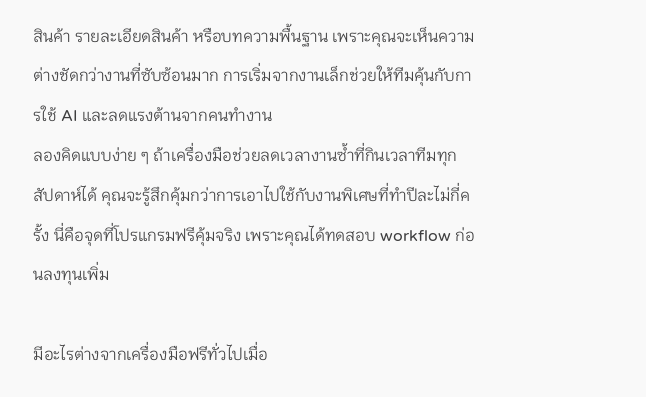สินค้า รายละเอียดสินค้า หรือบทความพื้นฐาน เพราะคุณจะเห็นความต่างชัดกว่างานที่ซับซ้อนมาก การเริ่มจากงานเล็กช่วยให้ทีมคุ้นกับการใช้ AI และลดแรงต้านจากคนทำงาน
ลองคิดแบบง่าย ๆ ถ้าเครื่องมือช่วยลดเวลางานซ้ำที่กินเวลาทีมทุกสัปดาห์ได้ คุณจะรู้สึกคุ้มกว่าการเอาไปใช้กับงานพิเศษที่ทำปีละไม่กี่ครั้ง นี่คือจุดที่โปรแกรมฟรีคุ้มจริง เพราะคุณได้ทดสอบ workflow ก่อนลงทุนเพิ่ม

มีอะไรต่างจากเครื่องมือฟรีทั่วไปเมื่อ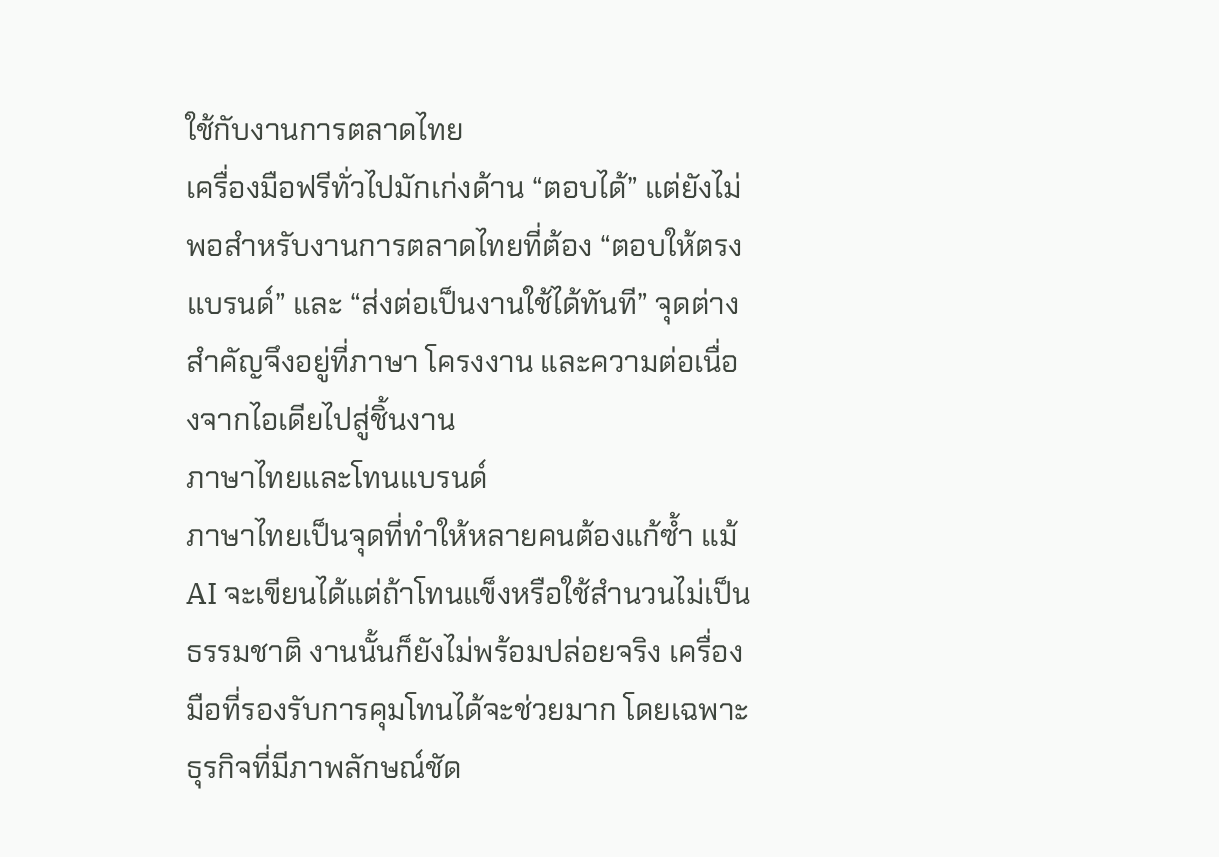ใช้กับงานการตลาดไทย
เครื่องมือฟรีทั่วไปมักเก่งด้าน “ตอบได้” แต่ยังไม่พอสำหรับงานการตลาดไทยที่ต้อง “ตอบให้ตรงแบรนด์” และ “ส่งต่อเป็นงานใช้ได้ทันที” จุดต่างสำคัญจึงอยู่ที่ภาษา โครงงาน และความต่อเนื่องจากไอเดียไปสู่ชิ้นงาน
ภาษาไทยและโทนแบรนด์
ภาษาไทยเป็นจุดที่ทำให้หลายคนต้องแก้ซ้ำ แม้ AI จะเขียนได้แต่ถ้าโทนแข็งหรือใช้สำนวนไม่เป็นธรรมชาติ งานนั้นก็ยังไม่พร้อมปล่อยจริง เครื่องมือที่รองรับการคุมโทนได้จะช่วยมาก โดยเฉพาะธุรกิจที่มีภาพลักษณ์ชัด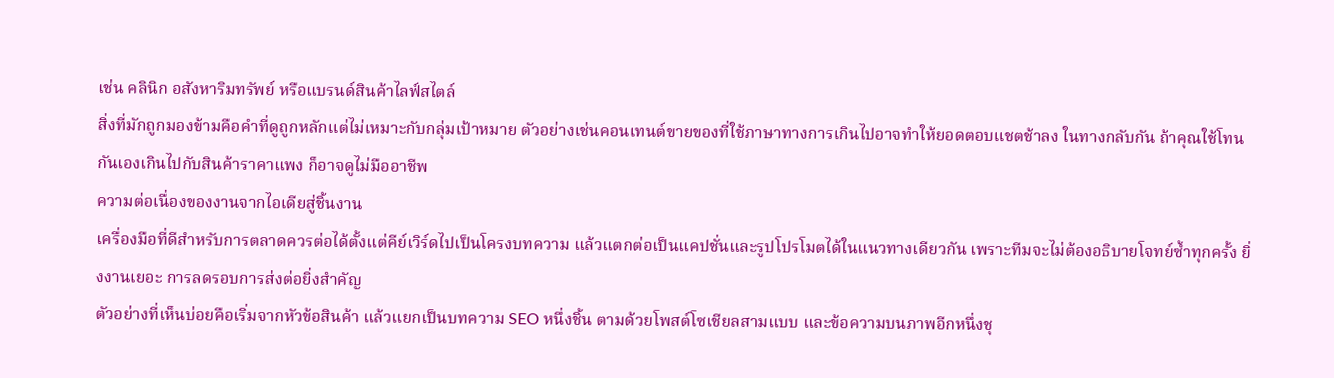เช่น คลินิก อสังหาริมทรัพย์ หรือแบรนด์สินค้าไลฟ์สไตล์
สิ่งที่มักถูกมองข้ามคือคำที่ดูถูกหลักแต่ไม่เหมาะกับกลุ่มเป้าหมาย ตัวอย่างเช่นคอนเทนต์ขายของที่ใช้ภาษาทางการเกินไปอาจทำให้ยอดตอบแชตช้าลง ในทางกลับกัน ถ้าคุณใช้โทนกันเองเกินไปกับสินค้าราคาแพง ก็อาจดูไม่มืออาชีพ
ความต่อเนื่องของงานจากไอเดียสู่ชิ้นงาน
เครื่องมือที่ดีสำหรับการตลาดควรต่อได้ตั้งแต่คีย์เวิร์ดไปเป็นโครงบทความ แล้วแตกต่อเป็นแคปชั่นและรูปโปรโมตได้ในแนวทางเดียวกัน เพราะทีมจะไม่ต้องอธิบายโจทย์ซ้ำทุกครั้ง ยิ่งงานเยอะ การลดรอบการส่งต่อยิ่งสำคัญ
ตัวอย่างที่เห็นบ่อยคือเริ่มจากหัวข้อสินค้า แล้วแยกเป็นบทความ SEO หนึ่งชิ้น ตามด้วยโพสต์โซเชียลสามแบบ และข้อความบนภาพอีกหนึ่งชุ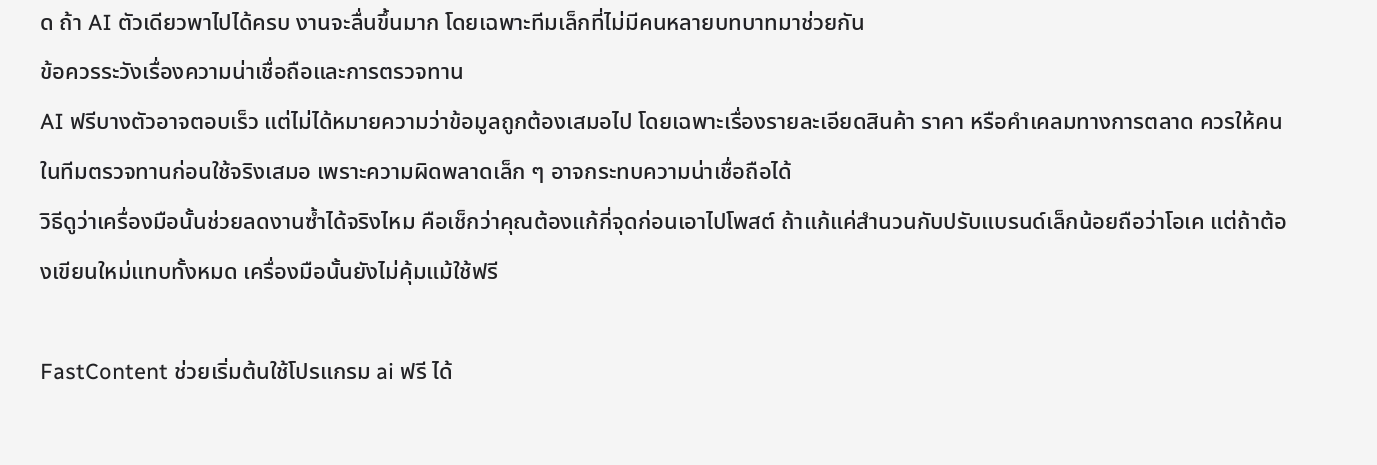ด ถ้า AI ตัวเดียวพาไปได้ครบ งานจะลื่นขึ้นมาก โดยเฉพาะทีมเล็กที่ไม่มีคนหลายบทบาทมาช่วยกัน
ข้อควรระวังเรื่องความน่าเชื่อถือและการตรวจทาน
AI ฟรีบางตัวอาจตอบเร็ว แต่ไม่ได้หมายความว่าข้อมูลถูกต้องเสมอไป โดยเฉพาะเรื่องรายละเอียดสินค้า ราคา หรือคำเคลมทางการตลาด ควรให้คนในทีมตรวจทานก่อนใช้จริงเสมอ เพราะความผิดพลาดเล็ก ๆ อาจกระทบความน่าเชื่อถือได้
วิธีดูว่าเครื่องมือนั้นช่วยลดงานซ้ำได้จริงไหม คือเช็กว่าคุณต้องแก้กี่จุดก่อนเอาไปโพสต์ ถ้าแก้แค่สำนวนกับปรับแบรนด์เล็กน้อยถือว่าโอเค แต่ถ้าต้องเขียนใหม่แทบทั้งหมด เครื่องมือนั้นยังไม่คุ้มแม้ใช้ฟรี

FastContent ช่วยเริ่มต้นใช้โปรแกรม ai ฟรี ได้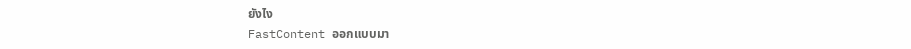ยังไง
FastContent ออกแบบมา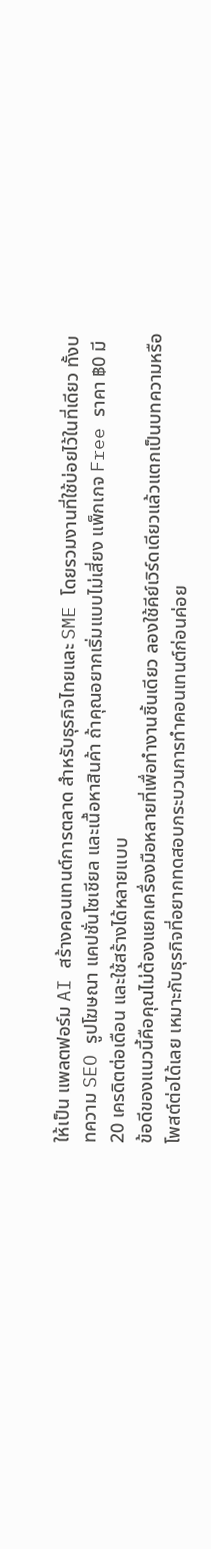ให้เป็น แพลตฟอร์ม AI สร้างคอนเทนต์การตลาด สำหรับธุรกิจไทยและ SME โดยรวมงานที่ใช้บ่อยไว้ในที่เดียว ทั้งบทความ SEO รูปโฆษณา แคปชั่นโซเชียล และเนื้อหาสินค้า ถ้าคุณอยากเริ่มแบบไม่เสี่ยง แพ็กเกจ Free ราคา ฿0 มี 20 เครดิตต่อเดือน และใช้สร้างได้หลายแบบ
ข้อดีของแนวนี้คือคุณไม่ต้องแยกเครื่องมือหลายที่เพื่อทำงานชิ้นเดียว ลองใช้คีย์เวิร์ดเดียวแล้วแตกเป็นบทความหรือโพสต์ต่อได้เลย เหมาะกับธุรกิจที่อยากทดสอบกระบวนการทำคอนเทนต์ก่อนค่อย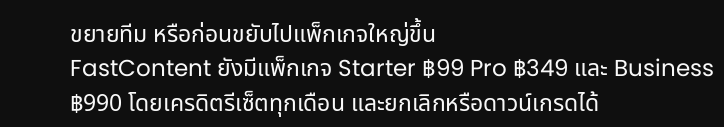ขยายทีม หรือก่อนขยับไปแพ็กเกจใหญ่ขึ้น
FastContent ยังมีแพ็กเกจ Starter ฿99 Pro ฿349 และ Business ฿990 โดยเครดิตรีเซ็ตทุกเดือน และยกเลิกหรือดาวน์เกรดได้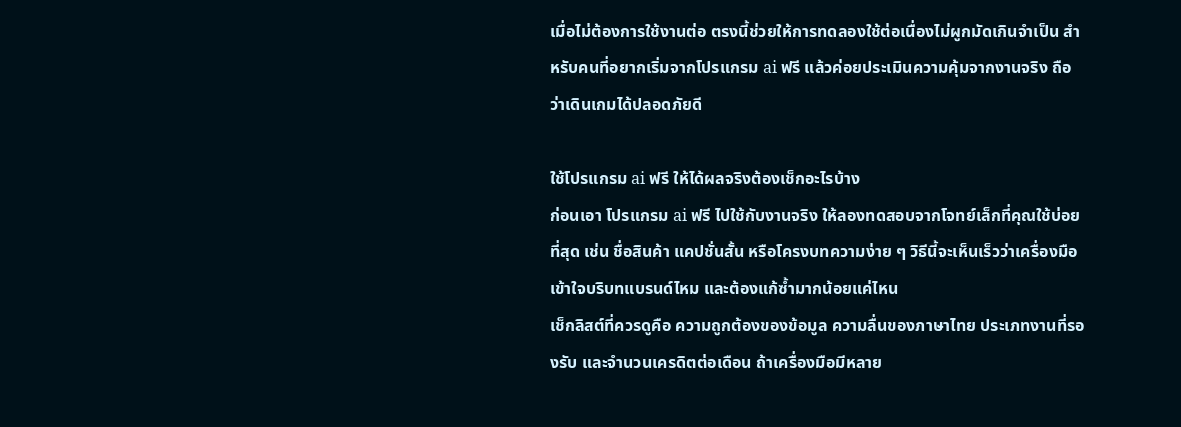เมื่อไม่ต้องการใช้งานต่อ ตรงนี้ช่วยให้การทดลองใช้ต่อเนื่องไม่ผูกมัดเกินจำเป็น สำหรับคนที่อยากเริ่มจากโปรแกรม ai ฟรี แล้วค่อยประเมินความคุ้มจากงานจริง ถือว่าเดินเกมได้ปลอดภัยดี

ใช้โปรแกรม ai ฟรี ให้ได้ผลจริงต้องเช็กอะไรบ้าง
ก่อนเอา โปรแกรม ai ฟรี ไปใช้กับงานจริง ให้ลองทดสอบจากโจทย์เล็กที่คุณใช้บ่อยที่สุด เช่น ชื่อสินค้า แคปชั่นสั้น หรือโครงบทความง่าย ๆ วิธีนี้จะเห็นเร็วว่าเครื่องมือเข้าใจบริบทแบรนด์ไหม และต้องแก้ซ้ำมากน้อยแค่ไหน
เช็กลิสต์ที่ควรดูคือ ความถูกต้องของข้อมูล ความลื่นของภาษาไทย ประเภทงานที่รองรับ และจำนวนเครดิตต่อเดือน ถ้าเครื่องมือมีหลาย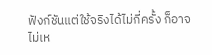ฟังก์ชันแต่ใช้จริงได้ไม่กี่ครั้ง ก็อาจไม่เห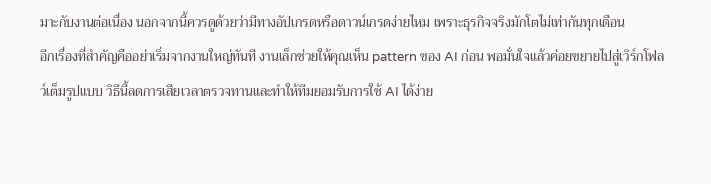มาะกับงานต่อเนื่อง นอกจากนี้ควรดูด้วยว่ามีทางอัปเกรดหรือดาวน์เกรดง่ายไหม เพราะธุรกิจจริงมักโตไม่เท่ากันทุกเดือน
อีกเรื่องที่สำคัญคืออย่าเริ่มจากงานใหญ่ทันที งานเล็กช่วยให้คุณเห็น pattern ของ AI ก่อน พอมั่นใจแล้วค่อยขยายไปสู่เวิร์กโฟลว์เต็มรูปแบบ วิธีนี้ลดการเสียเวลาตรวจทานและทำให้ทีมยอมรับการใช้ AI ได้ง่าย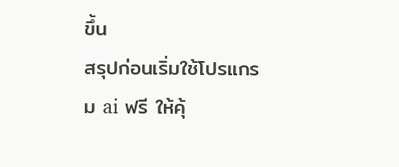ขึ้น
สรุปก่อนเริ่มใช้โปรแกรม ai ฟรี ให้คุ้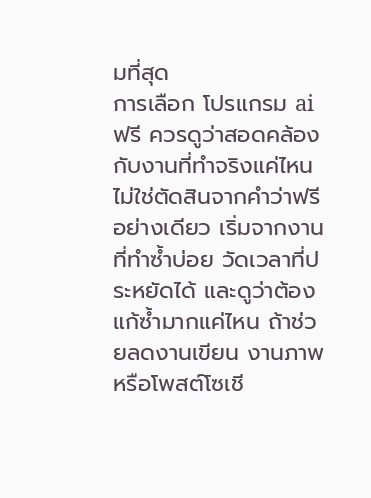มที่สุด
การเลือก โปรแกรม ai ฟรี ควรดูว่าสอดคล้องกับงานที่ทำจริงแค่ไหน ไม่ใช่ตัดสินจากคำว่าฟรีอย่างเดียว เริ่มจากงานที่ทำซ้ำบ่อย วัดเวลาที่ประหยัดได้ และดูว่าต้องแก้ซ้ำมากแค่ไหน ถ้าช่วยลดงานเขียน งานภาพ หรือโพสต์โซเชี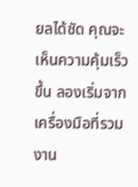ยลได้ชัด คุณจะเห็นความคุ้มเร็วขึ้น ลองเริ่มจากเครื่องมือที่รวมงาน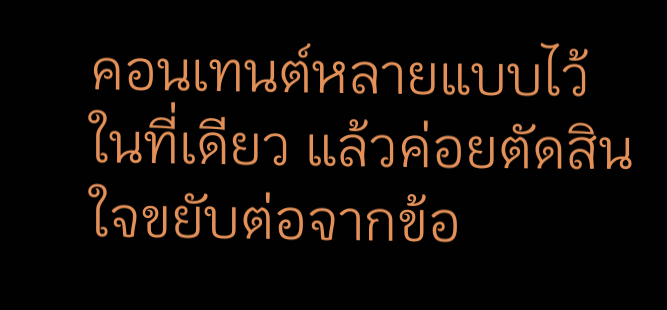คอนเทนต์หลายแบบไว้ในที่เดียว แล้วค่อยตัดสินใจขยับต่อจากข้อ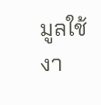มูลใช้งา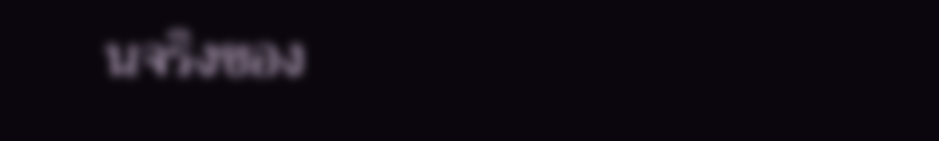นจริงของ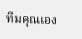ทีมคุณเอง